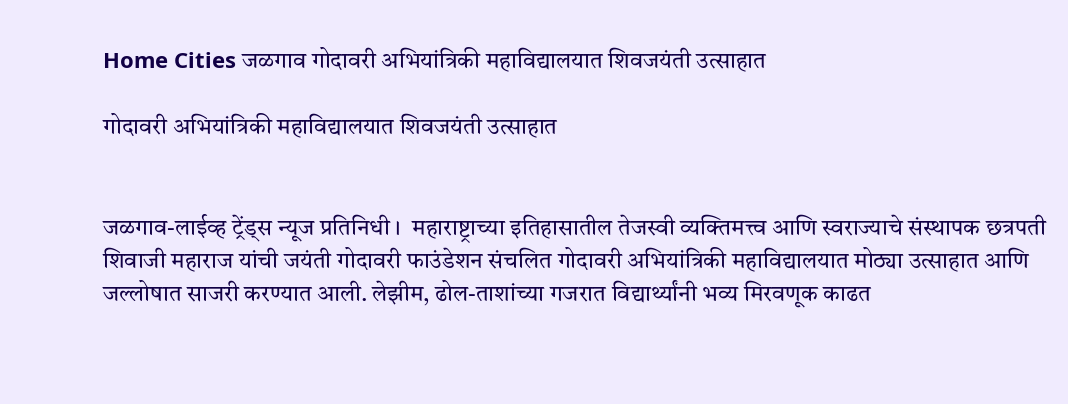Home Cities जळगाव गोदावरी अभियांत्रिकी महाविद्यालयात शिवजयंती उत्साहात

गोदावरी अभियांत्रिकी महाविद्यालयात शिवजयंती उत्साहात


जळगाव-लाईव्ह ट्रेंड्स न्यूज प्रतिनिधी ।  महाराष्ट्राच्या इतिहासातील तेजस्वी व्यक्तिमत्त्व आणि स्वराज्याचे संस्थापक छत्रपती शिवाजी महाराज यांची जयंती गोदावरी फाउंडेशन संचलित गोदावरी अभियांत्रिकी महाविद्यालयात मोठ्या उत्साहात आणि जल्लोषात साजरी करण्यात आली. लेझीम, ढोल-ताशांच्या गजरात विद्यार्थ्यांनी भव्य मिरवणूक काढत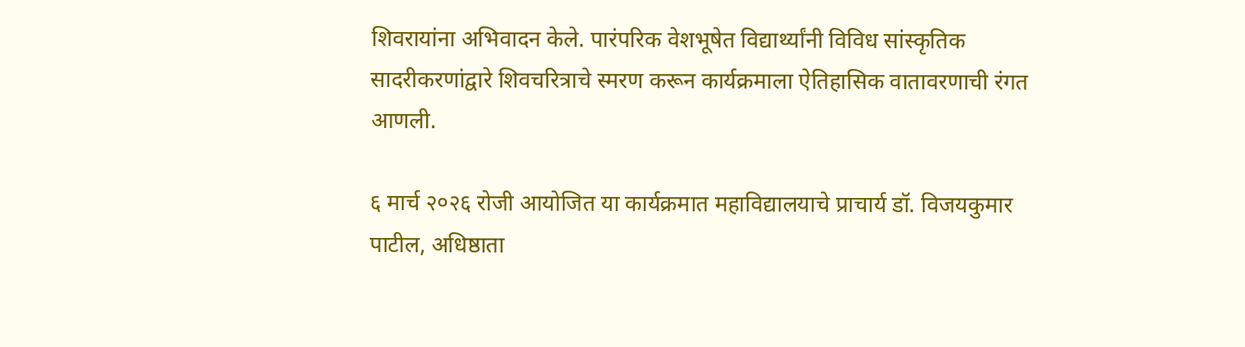शिवरायांना अभिवादन केले. पारंपरिक वेशभूषेत विद्यार्थ्यांनी विविध सांस्कृतिक सादरीकरणांद्वारे शिवचरित्राचे स्मरण करून कार्यक्रमाला ऐतिहासिक वातावरणाची रंगत आणली.

६ मार्च २०२६ रोजी आयोजित या कार्यक्रमात महाविद्यालयाचे प्राचार्य डॉ. विजयकुमार पाटील, अधिष्ठाता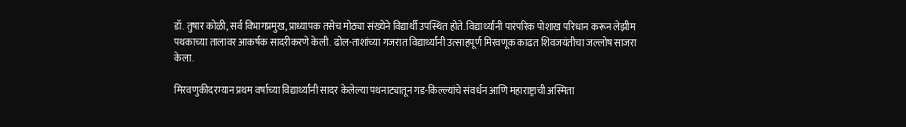डॉ. तुषार कोळी, सर्व विभागप्रमुख, प्राध्यापक तसेच मोठ्या संख्येने विद्यार्थी उपस्थित होते. विद्यार्थ्यांनी पारंपरिक पोशाख परिधान करून लेझीम पथकाच्या तालावर आकर्षक सादरीकरणे केली. ढोल-ताशांच्या गजरात विद्यार्थ्यांनी उत्साहपूर्ण मिरवणूक काढत शिवजयंतीचा जल्लोष साजरा केला.

मिरवणुकीदरम्यान प्रथम वर्षाच्या विद्यार्थ्यांनी सादर केलेल्या पथनाट्यातून गड-किल्ल्यांचे संवर्धन आणि महाराष्ट्राची अस्मिता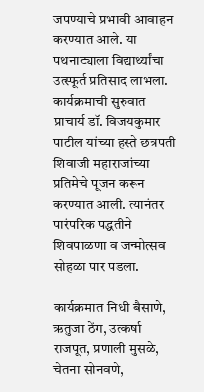जपण्याचे प्रभावी आवाहन करण्यात आले. या पथनाट्याला विद्यार्थ्यांचा उत्स्फूर्त प्रतिसाद लाभला. कार्यक्रमाची सुरुवात प्राचार्य डॉ. विजयकुमार पाटील यांच्या हस्ते छत्रपती शिवाजी महाराजांच्या प्रतिमेचे पूजन करून करण्यात आली. त्यानंतर पारंपरिक पद्धतीने शिवपाळणा व जन्मोत्सव सोहळा पार पडला.

कार्यक्रमात निधी बैसाणे, ऋतुजा ठेंग, उत्कर्षा राजपूत, प्रणाली मुसळे, चेतना सोनवणे,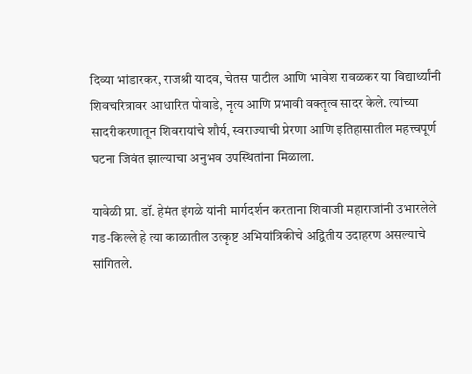दिव्या भांडारकर, राजश्री यादव, चेतस पाटील आणि भावेश रावळकर या विद्यार्थ्यांनी शिवचरित्रावर आधारित पोवाडे, नृत्य आणि प्रभावी वक्तृत्व सादर केले. त्यांच्या सादरीकरणातून शिवरायांचे शौर्य, स्वराज्याची प्रेरणा आणि इतिहासातील महत्त्वपूर्ण घटना जिवंत झाल्याचा अनुभव उपस्थितांना मिळाला.

यावेळी प्रा. डॉ. हेमंत इंगळे यांनी मार्गदर्शन करताना शिवाजी महाराजांनी उभारलेले गड-किल्ले हे त्या काळातील उत्कृष्ट अभियांत्रिकीचे अद्वितीय उदाहरण असल्याचे सांगितले.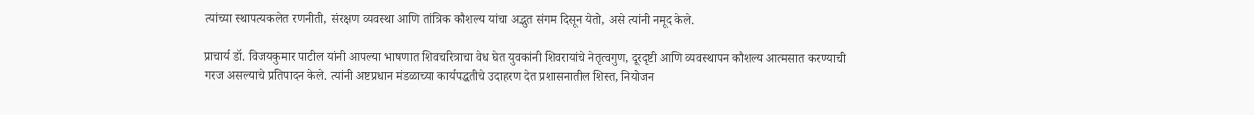त्यांच्या स्थापत्यकलेत रणनीती, संरक्षण व्यवस्था आणि तांत्रिक कौशल्य यांचा अद्भुत संगम दिसून येतो, असे त्यांनी नमूद केले.

प्राचार्य डॉ. विजयकुमार पाटील यांनी आपल्या भाषणात शिवचरित्राचा वेध घेत युवकांनी शिवरायांचे नेतृत्वगुण, दूरदृष्टी आणि व्यवस्थापन कौशल्य आत्मसात करण्याची गरज असल्याचे प्रतिपादन केले. त्यांनी अष्टप्रधान मंडळाच्या कार्यपद्धतीचे उदाहरण देत प्रशासनातील शिस्त, नियोजन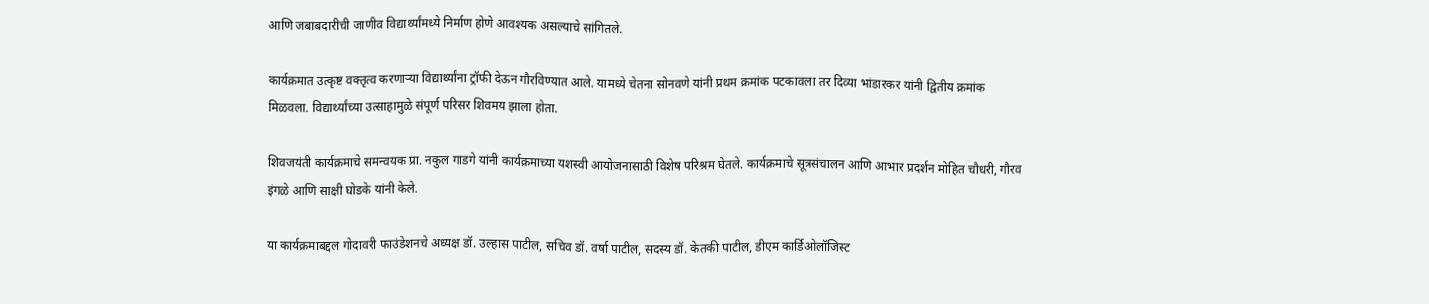आणि जबाबदारीची जाणीव विद्यार्थ्यांमध्ये निर्माण होणे आवश्यक असल्याचे सांगितले.

कार्यक्रमात उत्कृष्ट वक्तृत्व करणाऱ्या विद्यार्थ्यांना ट्रॉफी देऊन गौरविण्यात आले. यामध्ये चेतना सोनवणे यांनी प्रथम क्रमांक पटकावला तर दिव्या भांडारकर यांनी द्वितीय क्रमांक मिळवला. विद्यार्थ्यांच्या उत्साहामुळे संपूर्ण परिसर शिवमय झाला होता.

शिवजयंती कार्यक्रमाचे समन्वयक प्रा. नकुल गाडगे यांनी कार्यक्रमाच्या यशस्वी आयोजनासाठी विशेष परिश्रम घेतले. कार्यक्रमाचे सूत्रसंचालन आणि आभार प्रदर्शन मोहित चौधरी, गौरव इंगळे आणि साक्षी घोडके यांनी केले.

या कार्यक्रमाबद्दल गोदावरी फाउंडेशनचे अध्यक्ष डॉ. उल्हास पाटील, सचिव डॉ. वर्षा पाटील, सदस्य डॉ. केतकी पाटील, डीएम कार्डिओलॉजिस्ट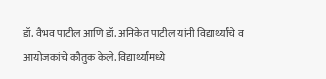डॉ. वैभव पाटील आणि डॉ. अनिकेत पाटील यांनी विद्यार्थ्यांचे व आयोजकांचे कौतुक केले. विद्यार्थ्यांमध्ये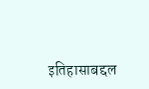इतिहासाबद्दल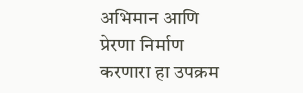अभिमान आणि प्रेरणा निर्माण करणारा हा उपक्रम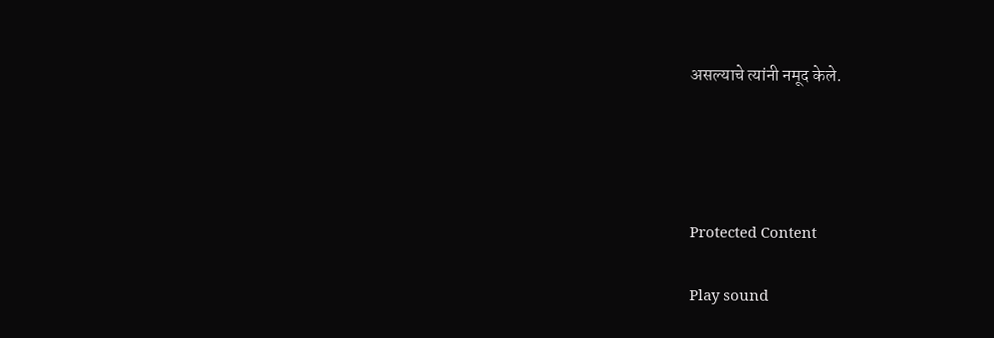असल्याचे त्यांनी नमूद केले.




Protected Content

Play sound